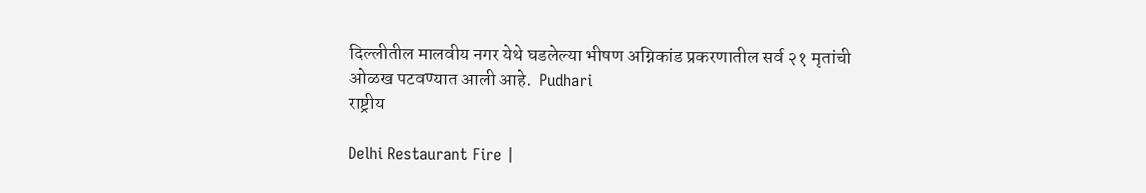दिल्लीतील मालवीय नगर येथे घडलेल्या भीषण अग्निकांड प्रकरणातील सर्व २१ मृतांची ओळख पटवण्यात आली आहे.  Pudhari
राष्ट्रीय

Delhi Restaurant Fire |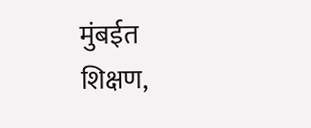मुंबईत शिक्षण,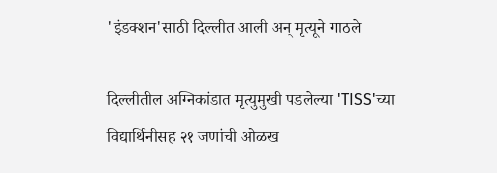'इंडक्शन'साठी दिल्लीत आली अन् मृत्यूने गाठले

दिल्लीतील अग्निकांडात मृत्युमुखी पडलेल्या 'TISS'च्या विद्यार्थिनीसह २१ जणांची ओळख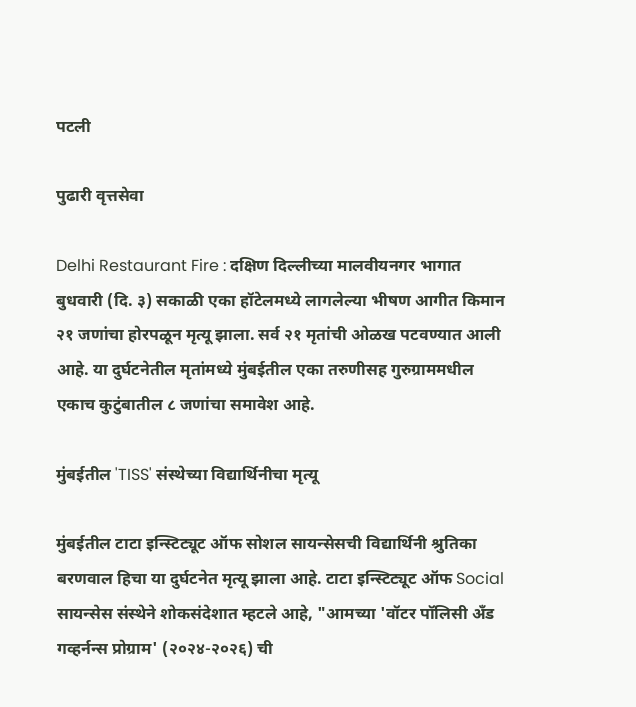पटली

पुढारी वृत्तसेवा

Delhi Restaurant Fire : दक्षिण दिल्लीच्या मालवीयनगर भागात बुधवारी (दि. ३) सकाळी एका हॉटेलमध्ये लागलेल्या भीषण आगीत किमान २१ जणांचा होरपळून मृत्यू झाला. सर्व २१ मृतांची ओळख पटवण्यात आली आहे. या दुर्घटनेतील मृतांमध्ये मुंबईतील एका तरुणीसह गुरुग्राममधील एकाच कुटुंबातील ८ जणांचा समावेश आहे.

मुंबईतील 'TISS' संस्थेच्या विद्यार्थिनीचा मृत्यू

मुंबईतील टाटा इन्स्टिट्यूट ऑफ सोशल सायन्सेसची विद्यार्थिनी श्रुतिका बरणवाल हिचा या दुर्घटनेत मृत्यू झाला आहे. टाटा इन्स्टिट्यूट ऑफ Social सायन्सेस संस्थेने शोकसंदेशात म्हटले आहे, "आमच्या 'वॉटर पॉलिसी अँड गव्हर्नन्स प्रोग्राम' (२०२४-२०२६) ची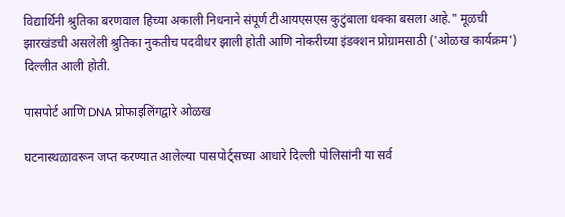विद्यार्थिनी श्रुतिका बरणवाल हिच्या अकाली निधनाने संपूर्ण टीआयएसएस कुटुंबाला धक्का बसला आहे." मूळची झारखंडची असलेली श्रुतिका नुकतीच पदवीधर झाली होती आणि नोकरीच्या इंडक्शन प्रोग्रामसाठी ('ओळख कार्यक्रम') दिल्लीत आली होती.

पासपोर्ट आणि DNA प्रोफाइलिंगद्वारे ओळख

घटनास्थळावरून जप्त करण्यात आलेल्या पासपोर्ट्सच्या आधारे दिल्ली पोलिसांनी या सर्व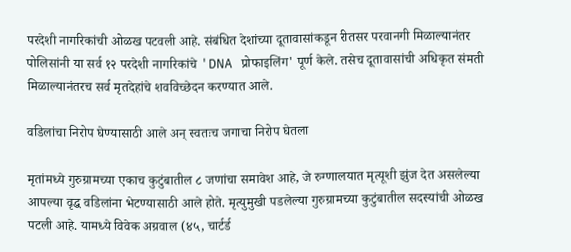परदेशी नागरिकांची ओळख पटवली आहे. संबंधित देशांच्या दूतावासांकडून रीतसर परवानगी मिळाल्यानंतर पोलिसांनी या सर्व १२ परदेशी नागरिकांचे 'DNA प्रोफाइलिंग' पूर्ण केले. तसेच दूतावासांची अधिकृत संमती मिळाल्यानंतरच सर्व मृतदेहांचे शवविच्छेदन करण्यात आले.

वडिलांचा निरोप घेण्यासाठी आले अन् स्वतःच जगाचा निरोप घेतला

मृतांमध्ये गुरुग्रामच्या एकाच कुटुंबातील ८ जणांचा समावेश आहे, जे रुग्णालयात मृत्यूशी झुंज देत असलेल्या आपल्या वृद्ध वडिलांना भेटण्यासाठी आले होते. मृत्युमुखी पडलेल्या गुरुग्रामच्या कुटुंबातील सदस्यांची ओळख पटली आहे. यामध्ये विवेक अग्रवाल (४५, चार्टर्ड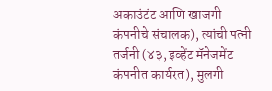अकाउंटंट आणि खाजगी कंपनीचे संचालक), त्यांची पत्नी तर्जनी (४३, इव्हेंट मॅनेजमेंट कंपनीत कार्यरत), मुलगी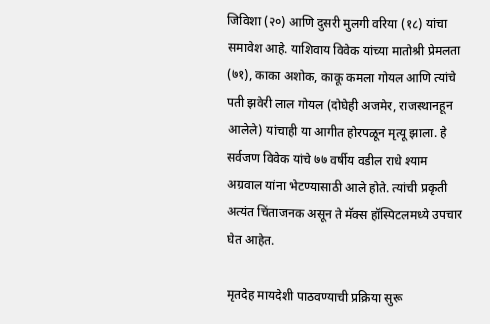जिविशा (२०) आणि दुसरी मुलगी वरिया (१८) यांचा समावेश आहे. याशिवाय विवेक यांच्या मातोश्री प्रेमलता (७१), काका अशोक, काकू कमला गोयल आणि त्यांचे पती झवेरी लाल गोयल (दोघेही अजमेर, राजस्थानहून आलेले) यांचाही या आगीत होरपळून मृत्यू झाला. हे सर्वजण विवेक यांचे ७७ वर्षीय वडील राधे श्याम अग्रवाल यांना भेटण्यासाठी आले होते. त्यांची प्रकृती अत्यंत चिंताजनक असून ते मॅक्स हॉस्पिटलमध्ये उपचार घेत आहेत.

मृतदेह मायदेशी पाठवण्याची प्रक्रिया सुरू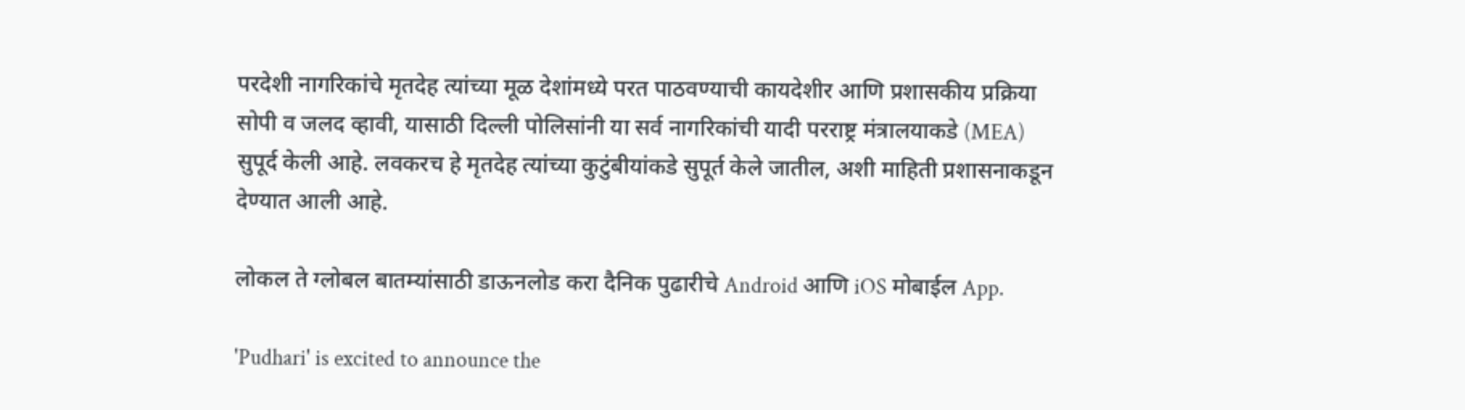परदेशी नागरिकांचे मृतदेह त्यांच्या मूळ देशांमध्ये परत पाठवण्याची कायदेशीर आणि प्रशासकीय प्रक्रिया सोपी व जलद व्हावी, यासाठी दिल्ली पोलिसांनी या सर्व नागरिकांची यादी परराष्ट्र मंत्रालयाकडे (MEA) सुपूर्द केली आहे. लवकरच हे मृतदेह त्यांच्या कुटुंबीयांकडे सुपूर्त केले जातील, अशी माहिती प्रशासनाकडून देण्यात आली आहे.

लोकल ते ग्लोबल बातम्यांसाठी डाऊनलोड करा दैनिक पुढारीचे Android आणि iOS मोबाईल App.

'Pudhari' is excited to announce the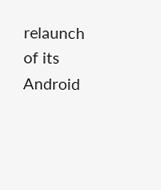relaunch of its Android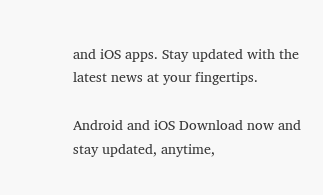and iOS apps. Stay updated with the latest news at your fingertips.

Android and iOS Download now and stay updated, anytime,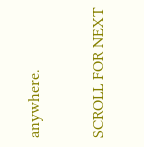anywhere.

SCROLL FOR NEXT